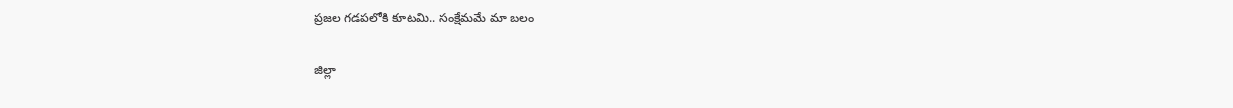ప్రజల గడపలోకి కూటమి.. సంక్షేమమే మా బలం

జిల్లా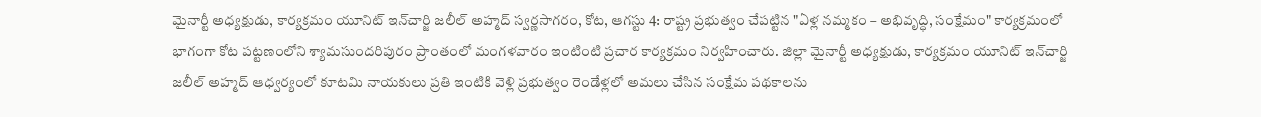మైనార్టీ అధ్యక్షుడు, కార్యక్రమం యూనిట్ ఇన్‌చార్జి జలీల్ అహ్మద్ స్వర్ణసాగరం, కోట, ఆగస్టు 4: రాష్ట్ర ప్రభుత్వం చేపట్టిన "ఏళ్ల నమ్మకం – అభివృద్ధి, సంక్షేమం" కార్యక్రమంలో భాగంగా కోట పట్టణంలోని శ్యామసుందరిపురం ప్రాంతంలో మంగళవారం ఇంటింటి ప్రచార కార్యక్రమం నిర్వహించారు. జిల్లా మైనార్టీ అధ్యక్షుడు, కార్యక్రమం యూనిట్ ఇన్‌చార్జి జలీల్ అహ్మద్ ఆధ్వర్యంలో కూటమి నాయకులు ప్రతి ఇంటికి వెళ్లి ప్రభుత్వం రెండేళ్లలో అమలు చేసిన సంక్షేమ పథకాలను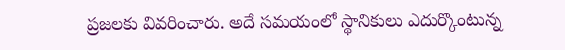ప్రజలకు వివరించారు. అదే సమయంలో స్థానికులు ఎదుర్కొంటున్న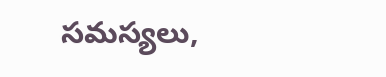సమస్యలు,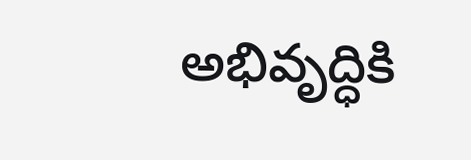అభివృద్ధికి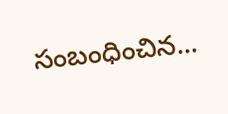సంబంధించిన...